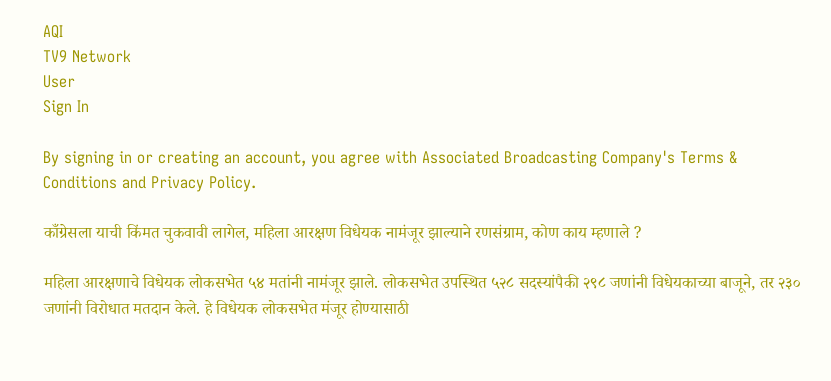AQI
TV9 Network
User
Sign In

By signing in or creating an account, you agree with Associated Broadcasting Company's Terms & Conditions and Privacy Policy.

काँग्रेसला याची किंमत चुकवावी लागेल, महिला आरक्षण विधेयक नामंजूर झाल्याने रणसंग्राम, कोण काय म्हणाले ?

महिला आरक्षणाचे विधेयक लोकसभेत ५४ मतांनी नामंजूर झाले. लोकसभेत उपस्थित ५२८ सदस्यांपैकी २९८ जणांनी विधेयकाच्या बाजूने, तर २३० जणांनी विरोधात मतदान केले. हे विधेयक लोकसभेत मंजूर होण्यासाठी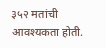३५२ मतांची आवश्यकता होती.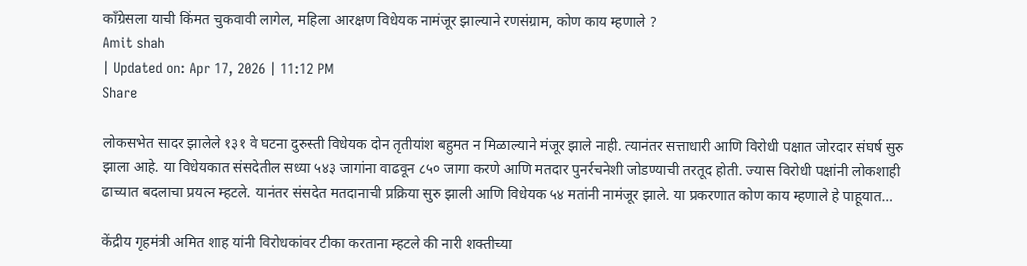काँग्रेसला याची किंमत चुकवावी लागेल, महिला आरक्षण विधेयक नामंजूर झाल्याने रणसंग्राम, कोण काय म्हणाले ?
Amit shah
| Updated on: Apr 17, 2026 | 11:12 PM
Share

लोकसभेत सादर झालेले १३१ वे घटना दुरुस्ती विधेयक दोन तृतीयांश बहुमत न मिळाल्याने मंजूर झाले नाही. त्यानंतर सत्ताधारी आणि विरोधी पक्षात जोरदार संघर्ष सुरु झाला आहे. या विधेयकात संसदेतील सध्या ५४३ जागांना वाढवून ८५० जागा करणे आणि मतदार पुनर्रचनेशी जोडण्याची तरतूद होती. ज्यास विरोधी पक्षांनी लोकशाही ढाच्यात बदलाचा प्रयत्न म्हटले. यानंतर संसदेत मतदानाची प्रक्रिया सुरु झाली आणि विधेयक ५४ मतांनी नामंजूर झाले. या प्रकरणात कोण काय म्हणाले हे पाहूयात…

केंद्रीय गृहमंत्री अमित शाह यांनी विरोधकांवर टीका करताना म्हटले की नारी शक्तीच्या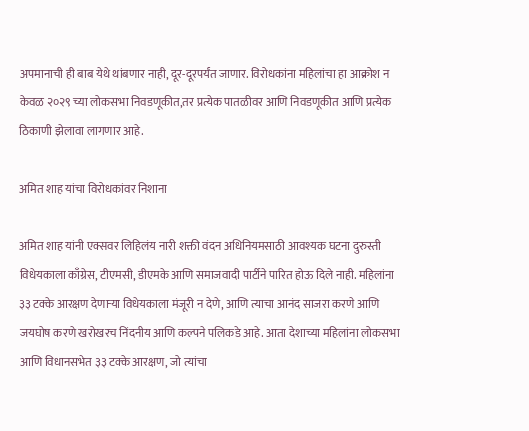अपमानाची ही बाब येथे थांबणार नाही, दूर-दूरपर्यंत जाणार. विरोधकांना महिलांचा हा आक्रोश न केवळ २०२९ च्या लोकसभा निवडणूकीत,तर प्रत्येक पातळीवर आणि निवडणूकीत आणि प्रत्येक ठिकाणी झेलावा लागणार आहे.

अमित शाह यांचा विरोधकांवर निशाना

अमित शाह यांनी एक्सवर लिहिलंय नारी शक्ती वंदन अधिनियमसाठी आवश्यक घटना दुरुस्ती विधेयकाला काँग्रेस, टीएमसी, डीएमके आणि समाजवादी पार्टीने पारित होऊ दिले नाही. महिलांना ३३ टक्के आरक्षण देणाऱ्या विधेयकाला मंजूरी न देणे, आणि त्याचा आनंद साजरा करणे आणि जयघोष करणे खरोखरच निंदनीय आणि कल्पने पलिकडे आहे. आता देशाच्या महिलांना लोकसभा आणि विधानसभेत ३३ टक्के आरक्षण, जो त्यांचा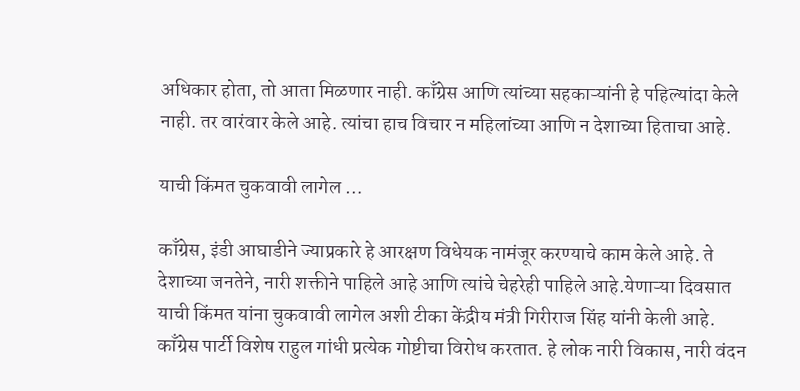अधिकार होता, तो आता मिळणार नाही. काँग्रेस आणि त्यांच्या सहकाऱ्यांनी हे पहिल्यांदा केले नाही. तर वारंवार केले आहे. त्यांचा हाच विचार न महिलांच्या आणि न देशाच्या हिताचा आहे.

याची किंमत चुकवावी लागेल …

काँग्रेस, इंडी आघाडीने ज्याप्रकारे हे आरक्षण विधेयक नामंजूर करण्याचे काम केले आहे. ते देशाच्या जनतेने, नारी शक्तीने पाहिले आहे आणि त्यांचे चेहरेही पाहिले आहे.येणाऱ्या दिवसात याची किंमत यांना चुकवावी लागेल अशी टीका केंद्रीय मंत्री गिरीराज सिंह यांनी केली आहे. काँग्रेस पार्टी विशेष राहुल गांधी प्रत्येक गोष्टीचा विरोध करतात. हे लोक नारी विकास, नारी वंदन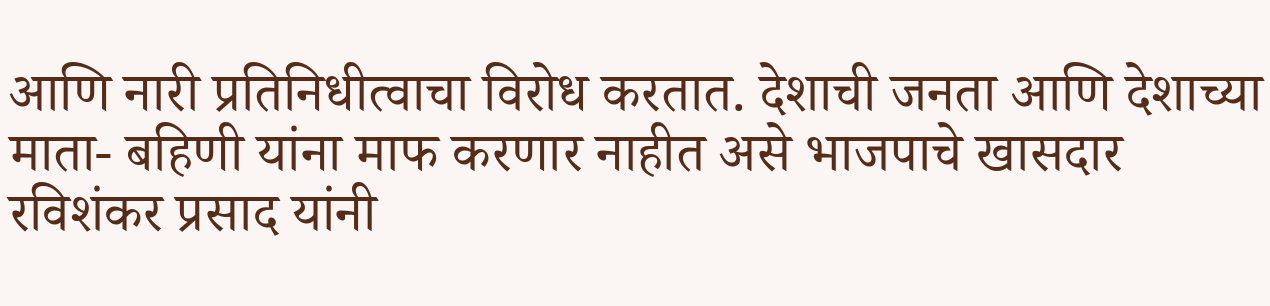आणि नारी प्रतिनिधीत्वाचा विरोध करतात. देशाची जनता आणि देशाच्या माता- बहिणी यांना माफ करणार नाहीत असे भाजपाचे खासदार रविशंकर प्रसाद यांनी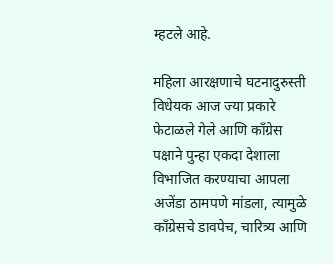म्हटले आहे.

महिला आरक्षणाचे घटनादुरुस्ती विधेयक आज ज्या प्रकारे फेटाळले गेले आणि काँग्रेस पक्षाने पुन्हा एकदा देशाला विभाजित करण्याचा आपला अजेंडा ठामपणे मांडला, त्यामुळे काँग्रेसचे डावपेच, चारित्र्य आणि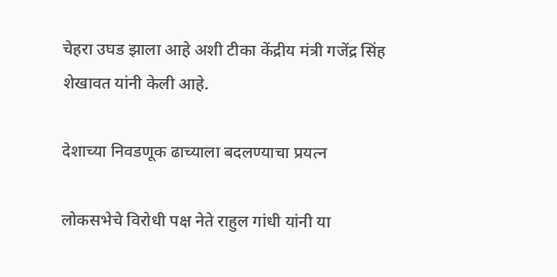चेहरा उघड झाला आहे अशी टीका केंद्रीय मंत्री गजेंद्र सिंह शेखावत यांनी केली आहे.

देशाच्या निवडणूक ढाच्याला बदलण्याचा प्रयत्न

लोकसभेचे विरोधी पक्ष नेते राहुल गांधी यांनी या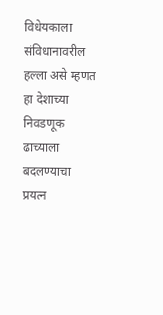विधेयकाला संविधानावरील हल्ला असे म्हणत हा देशाच्या निवडणूक ढाच्याला बदलण्याचा प्रयत्न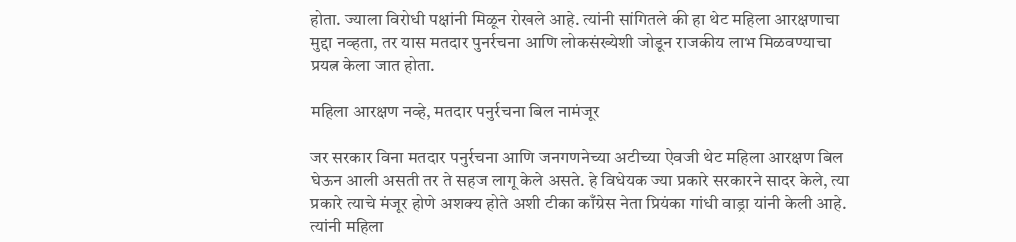होता. ज्याला विरोधी पक्षांनी मिळून रोखले आहे. त्यांनी सांगितले की हा थेट महिला आरक्षणाचा मुद्दा नव्हता, तर यास मतदार पुनर्रचना आणि लोकसंख्येशी जोडून राजकीय लाभ मिळवण्याचा प्रयत्न केला जात होता.

महिला आरक्षण नव्हे, मतदार पनुर्रचना बिल नामंजूर

जर सरकार विना मतदार पनुर्रचना आणि जनगणनेच्या अटीच्या ऐवजी थेट महिला आरक्षण बिल घेऊन आली असती तर ते सहज लागू केले असते. हे विधेयक ज्या प्रकारे सरकारने सादर केले, त्या प्रकारे त्याचे मंजूर होणे अशक्य होते अशी टीका काँग्रेस नेता प्रियंका गांधी वाड्रा यांनी केली आहे. त्यांनी महिला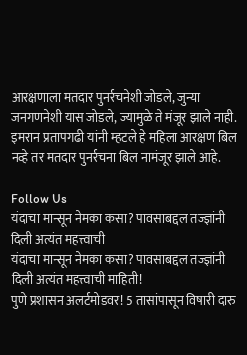आरक्षणाला मतदार पुनर्रचनेशी जोडले, जुन्या जनगणनेशी यास जोडले, ज्यामुळे ते मंजूर झाले नाही. इमरान प्रतापगढी यांनी म्हटले हे महिला आरक्षण बिल नव्हे तर मतदार पुनर्रचना बिल नामंजूर झाले आहे.

Follow Us
यंदाचा मान्सून नेमका कसा? पावसाबद्दल तज्ज्ञांनी दिली अत्यंत महत्त्वाची
यंदाचा मान्सून नेमका कसा? पावसाबद्दल तज्ज्ञांनी दिली अत्यंत महत्त्वाची माहिती!
पुणे प्रशासन अलर्टमोडवर! 5 तासांपासून विषारी दारु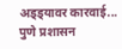अड्ड्यावर कारवाई...
पुणे प्रशासन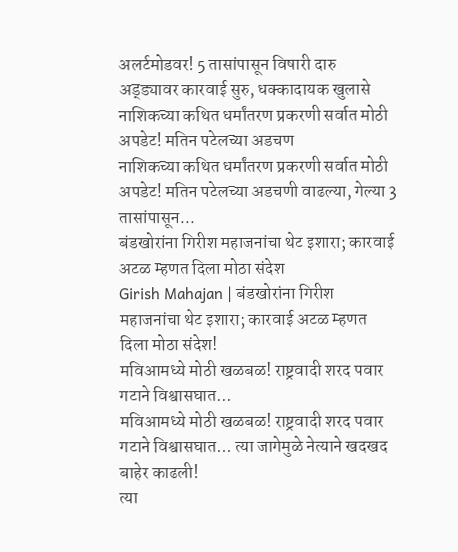अलर्टमोडवर! 5 तासांपासून विषारी दारु अड्ड्यावर कारवाई सुरु, धक्कादायक खुलासे
नाशिकच्या कथित धर्मांतरण प्रकरणी सर्वात मोठी अपडेट! मतिन पटेलच्या अडचण
नाशिकच्या कथित धर्मांतरण प्रकरणी सर्वात मोठी अपडेट! मतिन पटेलच्या अडचणी वाढल्या, गेल्या 3 तासांपासून...
बंडखोरांना गिरीश महाजनांचा थेट इशारा; कारवाई अटळ म्हणत दिला मोठा संदेश
Girish Mahajan | बंडखोरांना गिरीश महाजनांचा थेट इशारा; कारवाई अटळ म्हणत दिला मोठा संदेश!
मविआमध्ये मोठी खळबळ! राष्ट्रवादी शरद पवार गटाने विश्वासघात...
मविआमध्ये मोठी खळबळ! राष्ट्रवादी शरद पवार गटाने विश्वासघात... त्या जागेमुळे नेत्याने खदखद बाहेर काढली!
त्या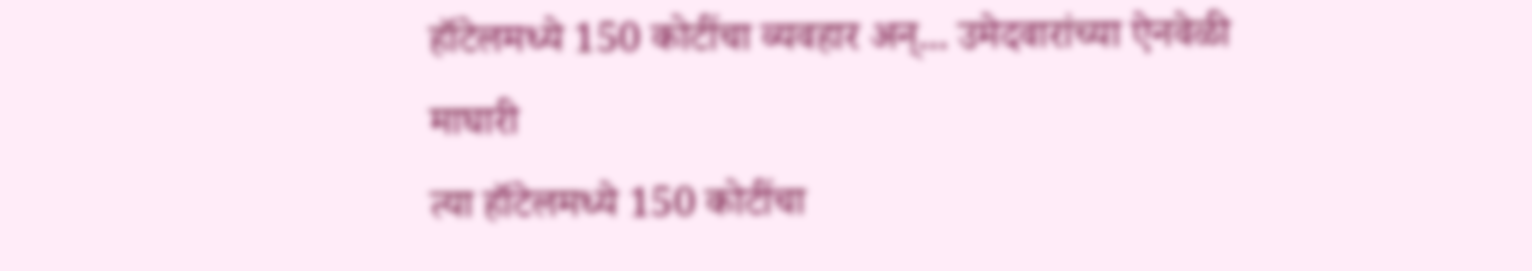हॉटेलमध्ये 150 कोटींचा व्यवहार अन्... उमेदवारांच्या ऐनवेळी माघारी
त्या हॉटेलमध्ये 150 कोटींचा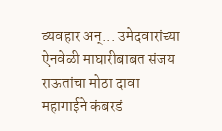व्यवहार अन्... उमेदवारांच्या ऐनवेळी माघारीबाबत संजय राऊतांचा मोठा दावा
महागाईने कंबरडं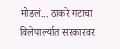मोडलं... ठाकरे गटाचा विलेपार्ल्यात सरकारवर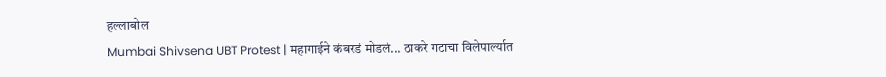हल्लाबोल
Mumbai Shivsena UBT Protest | महागाईने कंबरडं मोडलं... ठाकरे गटाचा विलेपार्ल्यात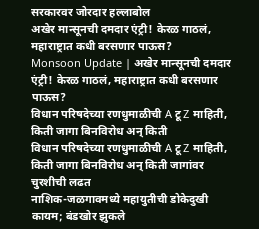सरकारवर जोरदार हल्लाबोल
अखेर मान्सूनची दमदार एंट्री! केरळ गाठलं, महाराष्ट्रात कधी बरसणार पाऊस?
Monsoon Update | अखेर मान्सूनची दमदार एंट्री! केरळ गाठलं, महाराष्ट्रात कधी बरसणार पाऊस?
विधान परिषदेच्या रणधुमाळीची A टू Z माहिती, किती जागा बिनविरोध अन् किती
विधान परिषदेच्या रणधुमाळीची A टू Z माहिती, किती जागा बिनविरोध अन् किती जागांवर चुरशीची लढत
नाशिक-जळगावमध्ये महायुतीची डोकेदुखी कायम; बंडखोर झुकले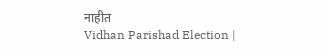नाहीत
Vidhan Parishad Election |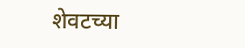शेवटच्या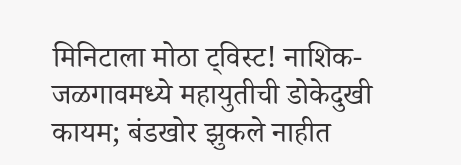मिनिटाला मोठा ट्विस्ट! नाशिक-जळगावमध्ये महायुतीची डोकेदुखी कायम; बंडखोर झुकले नाहीत